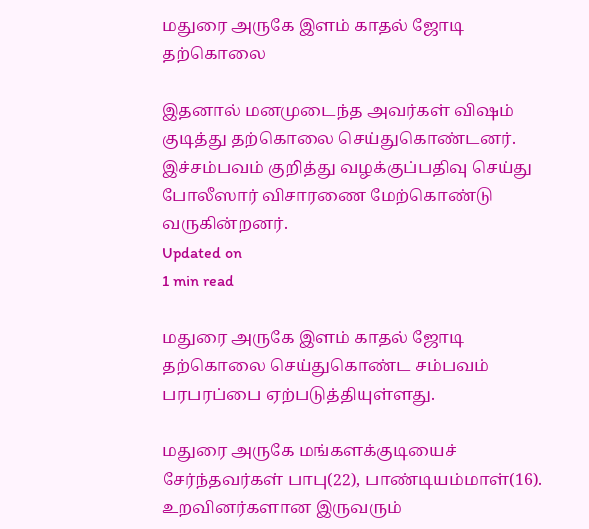மதுரை அருகே இளம் காதல் ஜோடி தற்கொலை

இதனால் மனமுடைந்த அவர்கள் விஷம் குடித்து தற்கொலை செய்துகொண்டனர். இச்சம்பவம் குறித்து வழக்குப்பதிவு செய்து போலீஸார் விசாரணை மேற்கொண்டு வருகின்றனர்.
Updated on
1 min read

மதுரை அருகே இளம் காதல் ஜோடி தற்கொலை செய்துகொண்ட சம்பவம் பரபரப்பை ஏற்படுத்தியுள்ளது.

மதுரை அருகே மங்களக்குடியைச் சேர்ந்தவர்கள் பாபு(22), பாண்டியம்மாள்(16). உறவினர்களான இருவரும்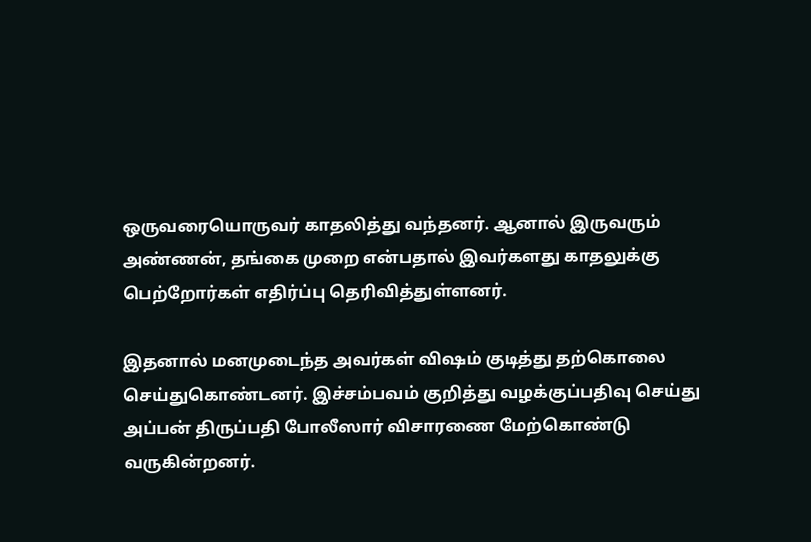ஒருவரையொருவர் காதலித்து வந்தனர். ஆனால் இருவரும் அண்ணன், தங்கை முறை என்பதால் இவர்களது காதலுக்கு பெற்றோர்கள் எதிர்ப்பு தெரிவித்துள்ளனர்.

இதனால் மனமுடைந்த அவர்கள் விஷம் குடித்து தற்கொலை செய்துகொண்டனர். இச்சம்பவம் குறித்து வழக்குப்பதிவு செய்து அப்பன் திருப்பதி போலீஸார் விசாரணை மேற்கொண்டு வருகின்றனர்.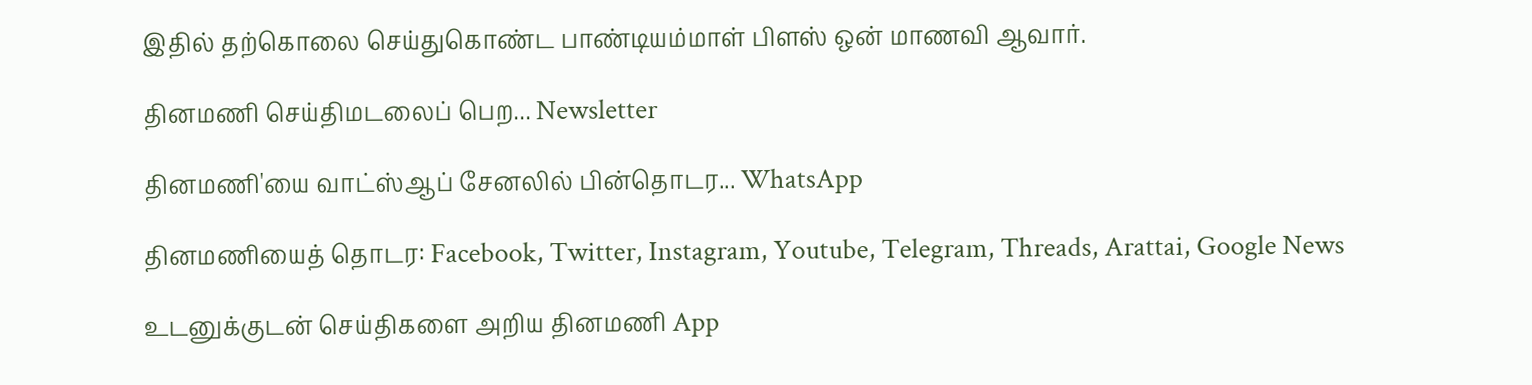இதில் தற்கொலை செய்துகொண்ட பாண்டியம்மாள் பிளஸ் ஒன் மாணவி ஆவார்.

தினமணி செய்திமடலைப் பெற... Newsletter

தினமணி'யை வாட்ஸ்ஆப் சேனலில் பின்தொடர... WhatsApp

தினமணியைத் தொடர: Facebook, Twitter, Instagram, Youtube, Telegram, Threads, Arattai, Google News

உடனுக்குடன் செய்திகளை அறிய தினமணி App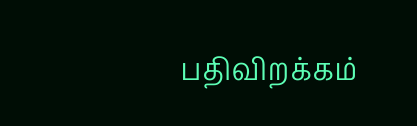பதிவிறக்கம்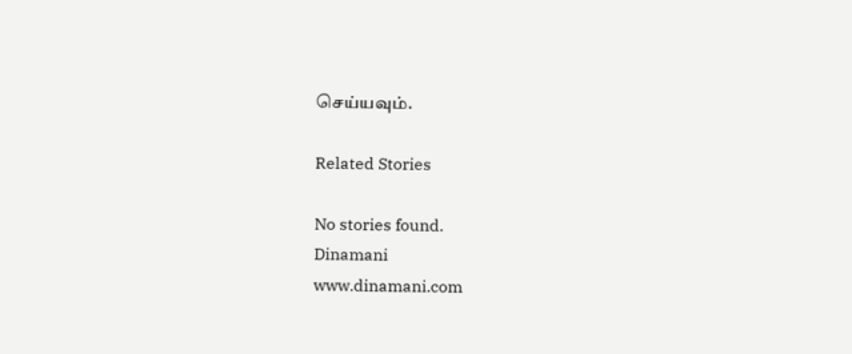செய்யவும்.

Related Stories

No stories found.
Dinamani
www.dinamani.com